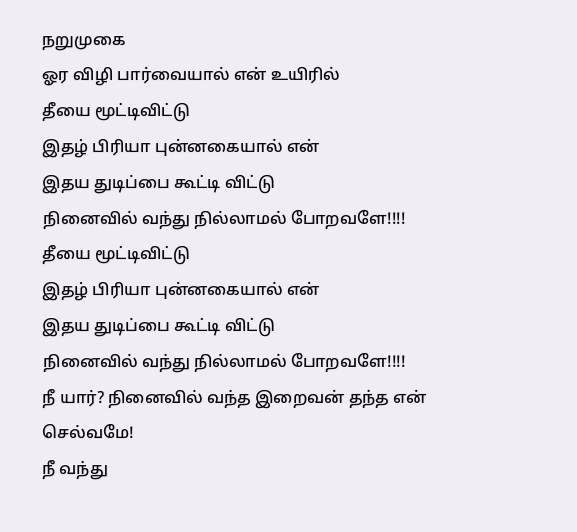நறுமுகை
ஓர விழி பார்வையால் என் உயிரில்
தீயை மூட்டிவிட்டு
இதழ் பிரியா புன்னகையால் என்
இதய துடிப்பை கூட்டி விட்டு
நினைவில் வந்து நில்லாமல் போறவளே!!!!
தீயை மூட்டிவிட்டு
இதழ் பிரியா புன்னகையால் என்
இதய துடிப்பை கூட்டி விட்டு
நினைவில் வந்து நில்லாமல் போறவளே!!!!
நீ யார்? நினைவில் வந்த இறைவன் தந்த என் செல்வமே!
நீ வந்து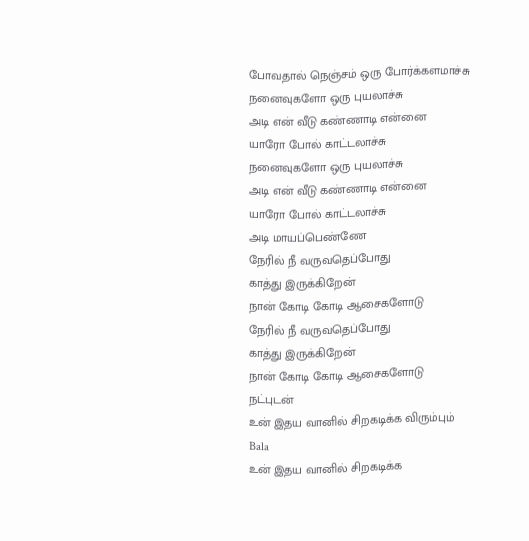போவதால் நெஞ்சம் ஒரு போர்க்களமாச்சு
நனைவுகளோ ஒரு புயலாச்சு
அடி என் வீடு கண்ணாடி என்னை
யாரோ போல் காட்டலாச்சு
நனைவுகளோ ஒரு புயலாச்சு
அடி என் வீடு கண்ணாடி என்னை
யாரோ போல் காட்டலாச்சு
அடி மாயப்பெண்ணே
நேரில் நீ வருவதெப்போது
காத்து இருக்கிறேன்
நான் கோடி கோடி ஆசைகளோடு
நேரில் நீ வருவதெப்போது
காத்து இருக்கிறேன்
நான் கோடி கோடி ஆசைகளோடு
நட்புடன்
உன் இதய வானில் சிறகடிக்க விரும்பும்
Bala
உன் இதய வானில் சிறகடிக்க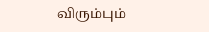விரும்பும்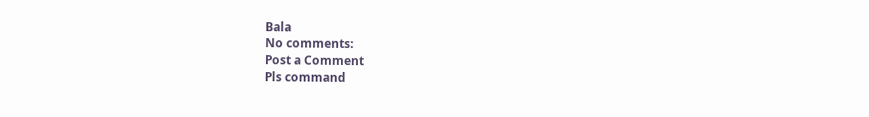Bala
No comments:
Post a Comment
Pls command